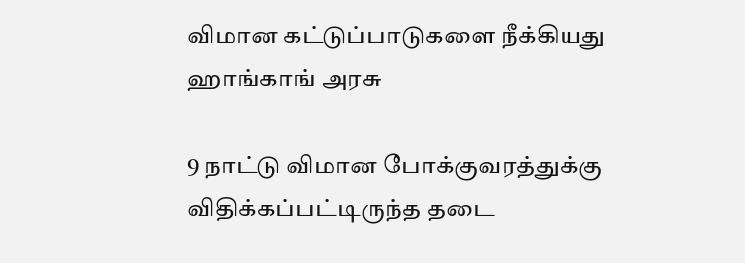விமான கட்டுப்பாடுகளை நீக்கியது ஹாங்காங் அரசு

9 நாட்டு விமான போக்குவரத்துக்கு விதிக்கப்பட்டிருந்த தடை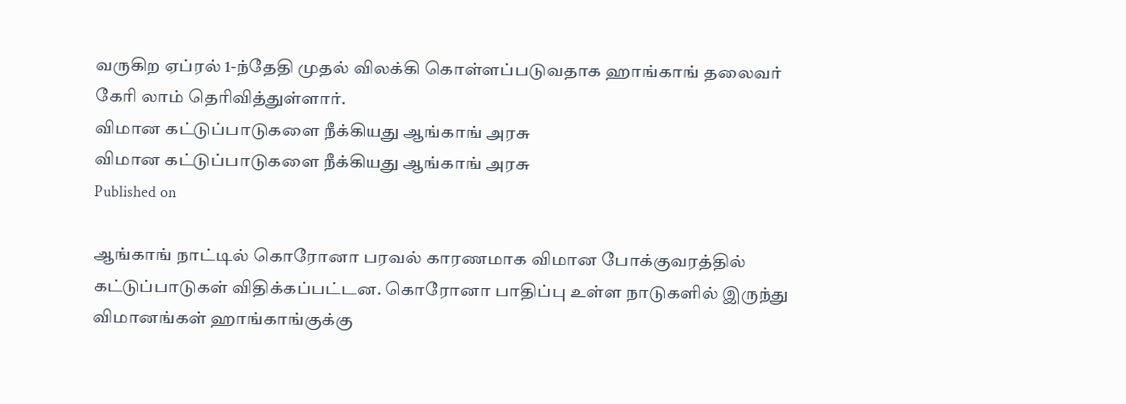வருகிற ஏப்ரல் 1-ந்தேதி முதல் விலக்கி கொள்ளப்படுவதாக ஹாங்காங் தலைவர் கேரி லாம் தெரிவித்துள்ளார்.
விமான கட்டுப்பாடுகளை நீக்கியது ஆங்காங் அரசு
விமான கட்டுப்பாடுகளை நீக்கியது ஆங்காங் அரசு
Published on

ஆங்காங் நாட்டில் கொரோனா பரவல் காரணமாக விமான போக்குவரத்தில் கட்டுப்பாடுகள் விதிக்கப்பட்டன. கொரோனா பாதிப்பு உள்ள நாடுகளில் இருந்து விமானங்கள் ஹாங்காங்குக்கு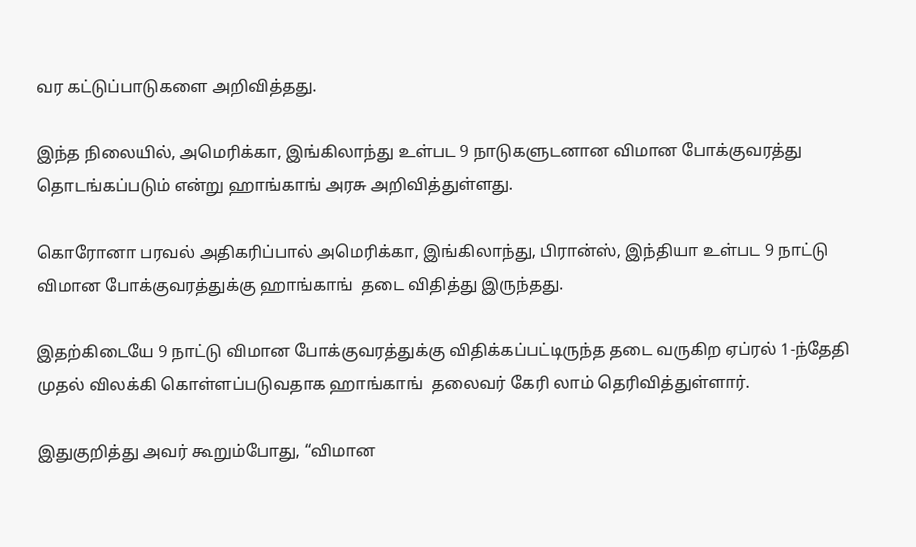வர கட்டுப்பாடுகளை அறிவித்தது.

இந்த நிலையில், அமெரிக்கா, இங்கிலாந்து உள்பட 9 நாடுகளுடனான விமான போக்குவரத்து தொடங்கப்படும் என்று ஹாங்காங் அரசு அறிவித்துள்ளது.

கொரோனா பரவல் அதிகரிப்பால் அமெரிக்கா, இங்கிலாந்து, பிரான்ஸ், இந்தியா உள்பட 9 நாட்டு விமான போக்குவரத்துக்கு ஹாங்காங்  தடை விதித்து இருந்தது.

இதற்கிடையே 9 நாட்டு விமான போக்குவரத்துக்கு விதிக்கப்பட்டிருந்த தடை வருகிற ஏப்ரல் 1-ந்தேதி முதல் விலக்கி கொள்ளப்படுவதாக ஹாங்காங்  தலைவர் கேரி லாம் தெரிவித்துள்ளார்.

இதுகுறித்து அவர் கூறும்போது, “விமான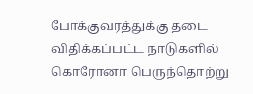போக்குவரத்துக்கு தடை விதிக்கப்பட்ட நாடுகளில் கொரோனா பெருந்தொற்று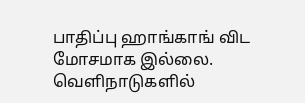பாதிப்பு ஹாங்காங் விட மோசமாக இல்லை. வெளிநாடுகளில்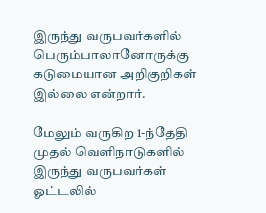இருந்து வருபவர்களில் பெரும்பாலானோருக்கு கடுமையான அறிகுறிகள் இல்லை என்றார்.

மேலும் வருகிற 1-ந்தேதி முதல் வெளிநாடுகளில் இருந்து வருபவர்கள் ஓட்டலில்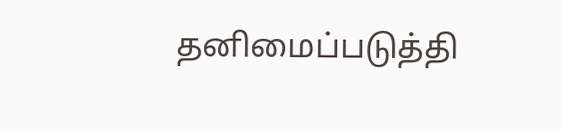தனிமைப்படுத்தி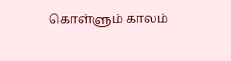கொள்ளும் காலம்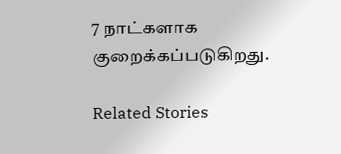7 நாட்களாக குறைக்கப்படுகிறது.

Related Stories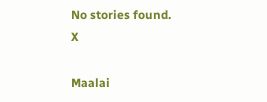No stories found.
X

Maalai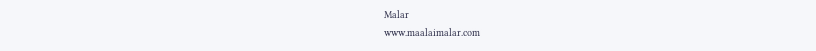Malar
www.maalaimalar.com